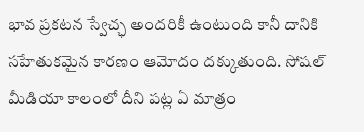భావ ప్రకటన స్వేచ్ఛ అందరికీ ఉంటుంది కానీ దానికి సహేతుకమైన కారణం ఆమోదం దక్కుతుంది. సోషల్ మీడియా కాలంలో దీని పట్ల ఏ మాత్రం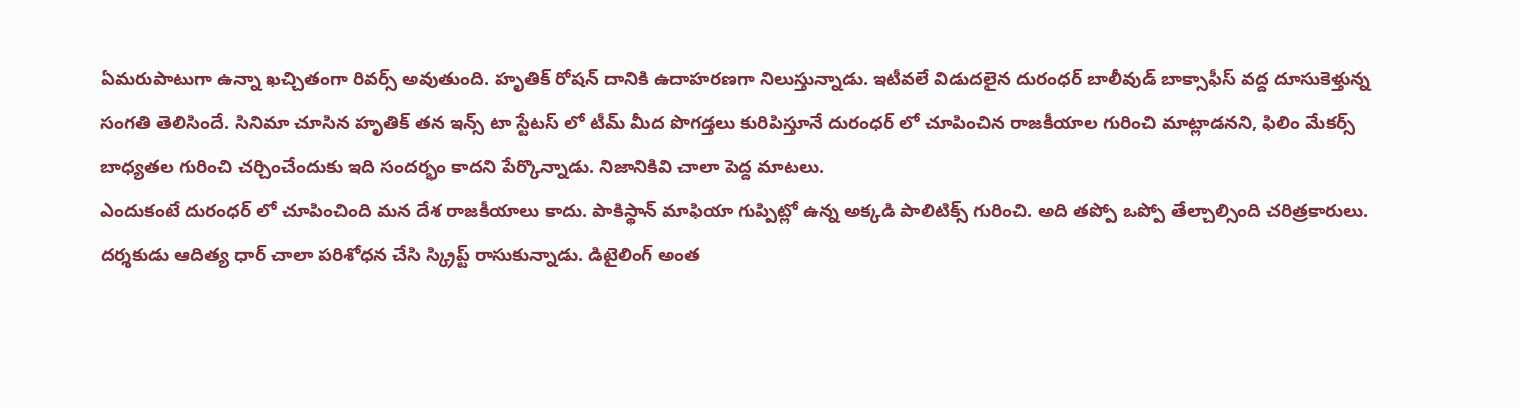ఏమరుపాటుగా ఉన్నా ఖచ్చితంగా రివర్స్ అవుతుంది. హృతిక్ రోషన్ దానికి ఉదాహరణగా నిలుస్తున్నాడు. ఇటీవలే విడుదలైన దురంధర్ బాలీవుడ్ బాక్సాఫీస్ వద్ద దూసుకెళ్తున్న సంగతి తెలిసిందే. సినిమా చూసిన హృతిక్ తన ఇన్స్ టా స్టేటస్ లో టీమ్ మీద పొగడ్తలు కురిపిస్తూనే దురంధర్ లో చూపించిన రాజకీయాల గురించి మాట్లాడనని, ఫిలిం మేకర్స్ బాధ్యతల గురించి చర్చించేందుకు ఇది సందర్భం కాదని పేర్కొన్నాడు. నిజానికివి చాలా పెద్ద మాటలు.
ఎందుకంటే దురంధర్ లో చూపించింది మన దేశ రాజకీయాలు కాదు. పాకిస్థాన్ మాఫియా గుప్పిట్లో ఉన్న అక్కడి పాలిటిక్స్ గురించి. అది తప్పో ఒప్పో తేల్చాల్సింది చరిత్రకారులు. దర్శకుడు ఆదిత్య ధార్ చాలా పరిశోధన చేసి స్క్రిప్ట్ రాసుకున్నాడు. డిటైలింగ్ అంత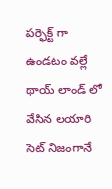పర్ఫెక్ట్ గా ఉండటం వల్లే థాయ్ లాండ్ లో వేసిన లయారి సెట్ నిజంగానే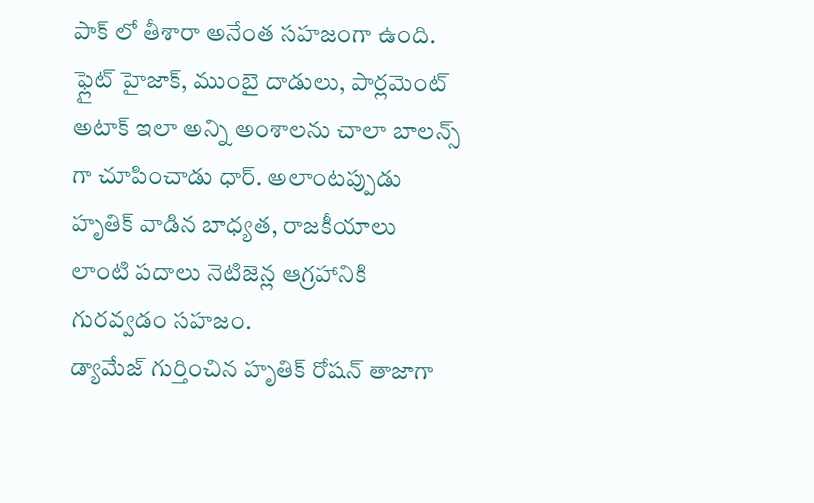పాక్ లో తీశారా అనేంత సహజంగా ఉంది. ఫ్లైట్ హైజాక్, ముంబై దాడులు, పార్లమెంట్ అటాక్ ఇలా అన్ని అంశాలను చాలా బాలన్స్ గా చూపించాడు ధార్. అలాంటప్పుడు హృతిక్ వాడిన బాధ్యత, రాజకీయాలు లాంటి పదాలు నెటిజెన్ల ఆగ్రహానికి గురవ్వడం సహజం.
డ్యామేజ్ గుర్తించిన హృతిక్ రోషన్ తాజాగా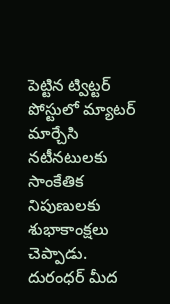పెట్టిన ట్విట్టర్ పోస్టులో మ్యాటర్ మార్చేసి నటీనటులకు సాంకేతిక నిపుణులకు శుభాకాంక్షలు చెప్పాడు. దురంధర్ మీద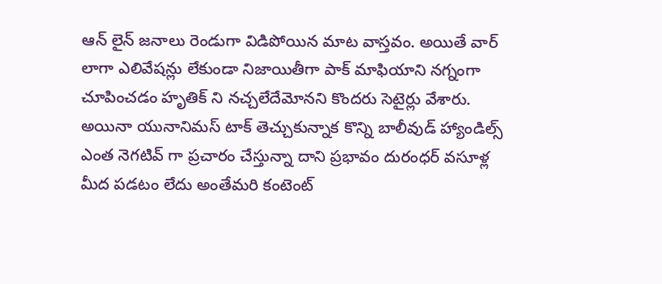ఆన్ లైన్ జనాలు రెండుగా విడిపోయిన మాట వాస్తవం. అయితే వార్ లాగా ఎలివేషన్లు లేకుండా నిజాయితీగా పాక్ మాఫియాని నగ్నంగా చూపించడం హృతిక్ ని నచ్చలేదేమోనని కొందరు సెటైర్లు వేశారు. అయినా యునానిమస్ టాక్ తెచ్చుకున్నాక కొన్ని బాలీవుడ్ హ్యాండిల్స్ ఎంత నెగటివ్ గా ప్రచారం చేస్తున్నా దాని ప్రభావం దురంధర్ వసూళ్ల మీద పడటం లేదు అంతేమరి కంటెంట్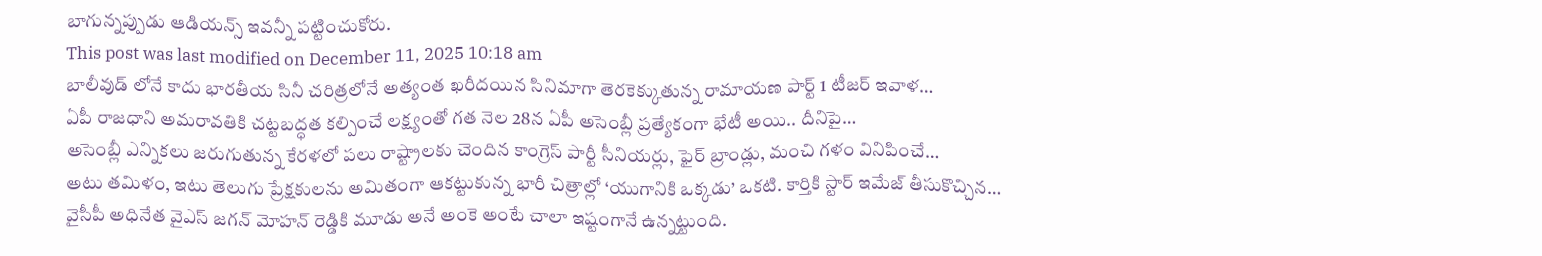బాగున్నప్పుడు ఆడియన్స్ ఇవన్నీ పట్టించుకోరు.
This post was last modified on December 11, 2025 10:18 am
బాలీవుడ్ లోనే కాదు భారతీయ సినీ చరిత్రలోనే అత్యంత ఖరీదయిన సినిమాగా తెరకెక్కుతున్న రామాయణ పార్ట్ 1 టీజర్ ఇవాళ…
ఏపీ రాజధాని అమరావతికి చట్టబద్ధత కల్పించే లక్ష్యంతో గత నెల 28న ఏపీ అసెంబ్లీ ప్రత్యేకంగా భేటీ అయి.. దీనిపై…
అసెంబ్లీ ఎన్నికలు జరుగుతున్న కేరళలో పలు రాష్ట్రాలకు చెందిన కాంగ్రెస్ పార్టీ సీనియర్లు, ఫైర్ బ్రాండ్లు, మంచి గళం వినిపించే…
అటు తమిళం, ఇటు తెలుగు ప్రేక్షకులను అమితంగా ఆకట్టుకున్న భారీ చిత్రాల్లో ‘యుగానికి ఒక్కడు’ ఒకటి. కార్తికి స్టార్ ఇమేజ్ తీసుకొచ్చిన…
వైసీపీ అధినేత వైఎస్ జగన్ మోహన్ రెడ్డికి మూడు అనే అంకె అంటే చాలా ఇష్టంగానే ఉన్నట్టుంది.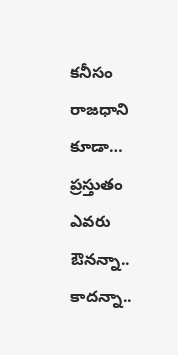కనీసం రాజధాని కూడా…
ప్రస్తుతం ఎవరు ఔనన్నా.. కాదన్నా..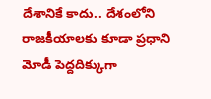దేశానికే కాదు.. దేశంలోని రాజకీయాలకు కూడా ప్రధాని మోడీ పెద్దదిక్కుగా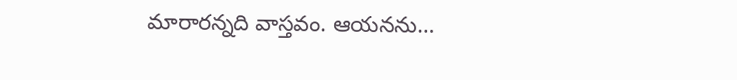మారారన్నది వాస్తవం. ఆయనను…